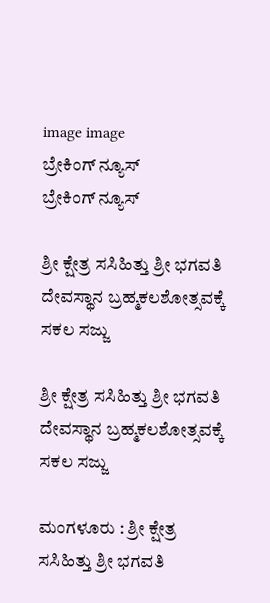image image
ಬ್ರೇಕಿಂಗ್ ನ್ಯೂಸ್
ಬ್ರೇಕಿಂಗ್ ನ್ಯೂಸ್

ಶ್ರೀ ಕ್ಷೇತ್ರ ಸಸಿಹಿತ್ತು ಶ್ರೀ ಭಗವತಿ ದೇವಸ್ಥಾನ ಬ್ರಹ್ಮಕಲಶೋತ್ಸವಕ್ಕೆ ಸಕಲ ಸಜ್ಜು

ಶ್ರೀ ಕ್ಷೇತ್ರ ಸಸಿಹಿತ್ತು ಶ್ರೀ ಭಗವತಿ ದೇವಸ್ಥಾನ ಬ್ರಹ್ಮಕಲಶೋತ್ಸವಕ್ಕೆ ಸಕಲ ಸಜ್ಜು

ಮಂಗಳೂರು : ಶ್ರೀ ಕ್ಷೇತ್ರ ಸಸಿಹಿತ್ತು ಶ್ರೀ ಭಗವತಿ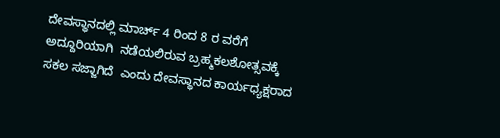ದೇವಸ್ಥಾನದಲ್ಲಿ ಮಾರ್ಚ್ 4 ರಿಂದ 8 ರ ವರೆಗೆ ಅದ್ದೂರಿಯಾಗಿ  ನಡೆಯಲಿರುವ ಬ್ರಹ್ಮಕಲಶೋತ್ಸವಕ್ಕೆ ಸಕಲ ಸಜ್ಜಾಗಿದೆ  ಎಂದು ದೇವಸ್ಥಾನದ ಕಾರ್ಯಧ್ಯಕ್ಷರಾದ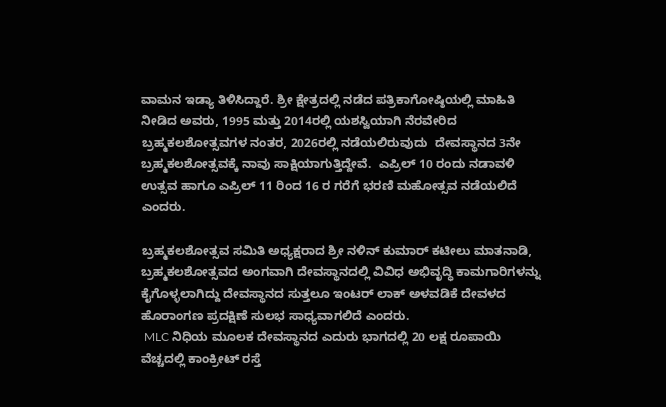ವಾಮನ ಇಡ್ಯಾ ತಿಳಿಸಿದ್ದಾರೆ. ಶ್ರೀ ಕ್ಷೇತ್ರದಲ್ಲಿ ನಡೆದ ಪತ್ರಿಕಾಗೋಷ್ಠಿಯಲ್ಲಿ ಮಾಹಿತಿ ನೀಡಿದ ಅವರು, 1995 ಮತ್ತು 2014ರಲ್ಲಿ ಯಶಸ್ವಿಯಾಗಿ ನೆರವೇರಿದ ಬ್ರಹ್ಮಕಲಶೋತ್ಸವಗಳ ನಂತರ, 2026ರಲ್ಲಿ ನಡೆಯಲಿರುವುದು  ದೇವಸ್ಥಾನದ 3ನೇ ಬ್ರಹ್ಮಕಲಶೋತ್ಸವಕ್ಕೆ ನಾವು ಸಾಕ್ಷಿಯಾಗುತ್ತಿದ್ದೇವೆ.  ಎಪ್ರಿಲ್ 10 ರಂದು ನಡಾವಳಿ ಉತ್ಸವ ಹಾಗೂ ಎಪ್ರಿಲ್ 11 ರಿಂದ 16 ರ ಗರೆಗೆ ಭರಣಿ ಮಹೋತ್ಸವ ನಡೆಯಲಿದೆ ಎಂದರು.

ಬ್ರಹ್ಮಕಲಶೋತ್ಸವ ಸಮಿತಿ ಅಧ್ಯಕ್ಷರಾದ ಶ್ರೀ ನಳಿನ್ ಕುಮಾರ್ ಕಟೀಲು ಮಾತನಾಡಿ,
ಬ್ರಹ್ಮಕಲಶೋತ್ಸವದ ಅಂಗವಾಗಿ ದೇವಸ್ಥಾನದಲ್ಲಿ ವಿವಿಧ ಅಭಿವೃದ್ಧಿ ಕಾಮಗಾರಿಗಳನ್ನು ಕೈಗೊಳ್ಳಲಾಗಿದ್ದು ದೇವಸ್ಥಾನದ ಸುತ್ತಲೂ ಇಂಟರ್ ಲಾಕ್ ಅಳವಡಿಕೆ ದೇವಳದ ಹೊರಾಂಗಣ ಪ್ರದಕ್ಷಿಣೆ ಸುಲಭ ಸಾಧ್ಯವಾಗಲಿದೆ ಎಂದರು.
 MLC ನಿಧಿಯ ಮೂಲಕ ದೇವಸ್ಥಾನದ ಎದುರು ಭಾಗದಲ್ಲಿ 20 ಲಕ್ಷ ರೂಪಾಯಿ ವೆಚ್ಚದಲ್ಲಿ ಕಾಂಕ್ರೀಟ್ ರಸ್ತೆ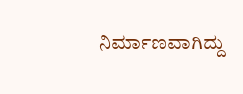ನಿರ್ಮಾಣವಾಗಿದ್ದು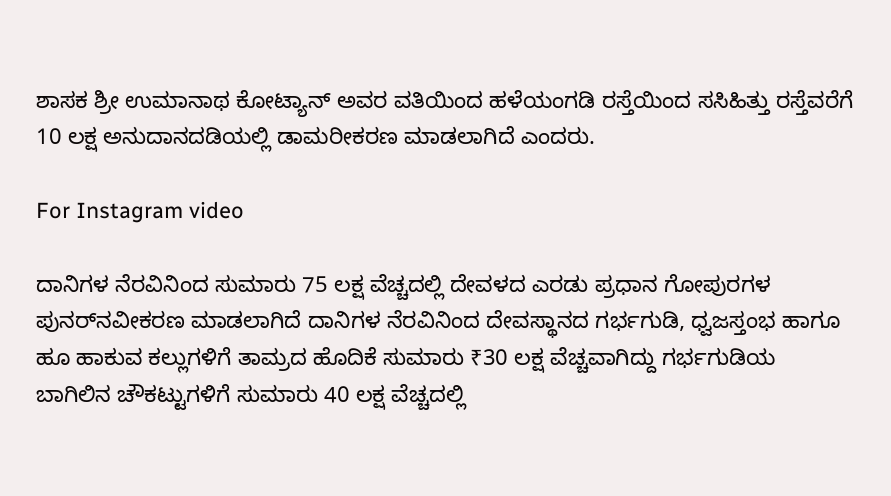ಶಾಸಕ ಶ್ರೀ ಉಮಾನಾಥ ಕೋಟ್ಯಾನ್ ಅವರ ವತಿಯಿಂದ ಹಳೆಯಂಗಡಿ ರಸ್ತೆಯಿಂದ ಸಸಿಹಿತ್ತು ರಸ್ತೆವರೆಗೆ 10 ಲಕ್ಷ ಅನುದಾನದಡಿಯಲ್ಲಿ ಡಾಮರೀಕರಣ ಮಾಡಲಾಗಿದೆ ಎಂದರು.

For Instagram video

ದಾನಿಗಳ ನೆರವಿನಿಂದ ಸುಮಾರು 75 ಲಕ್ಷ ವೆಚ್ಚದಲ್ಲಿ ದೇವಳದ ಎರಡು ಪ್ರಧಾನ ಗೋಪುರಗಳ ಪುನರ್‌ನವೀಕರಣ ಮಾಡಲಾಗಿದೆ ದಾನಿಗಳ ನೆರವಿನಿಂದ ದೇವಸ್ಥಾನದ ಗರ್ಭಗುಡಿ, ಧ್ವಜಸ್ತಂಭ ಹಾಗೂ ಹೂ ಹಾಕುವ ಕಲ್ಲುಗಳಿಗೆ ತಾಮ್ರದ ಹೊದಿಕೆ ಸುಮಾರು ₹30 ಲಕ್ಷ ವೆಚ್ಚವಾಗಿದ್ದು ಗರ್ಭಗುಡಿಯ ಬಾಗಿಲಿನ ಚೌಕಟ್ಟುಗಳಿಗೆ ಸುಮಾರು 40 ಲಕ್ಷ ವೆಚ್ಚದಲ್ಲಿ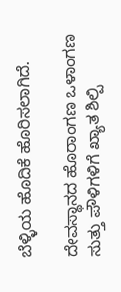ಬೆಳ್ಳಿಯ ಹೊದಿಕೆ ಹೊರಿಸಲಾಗಿದೆ.

ದೇವಸ್ಥಾನದ ಹೊರಾಂಗಣ ಒಳಾಂಗಣ ಸುತ್ತು ಪೌಳಿಗಳಿಗೆ ಖ್ಯಾತ ಶಿಲ್ಪಿ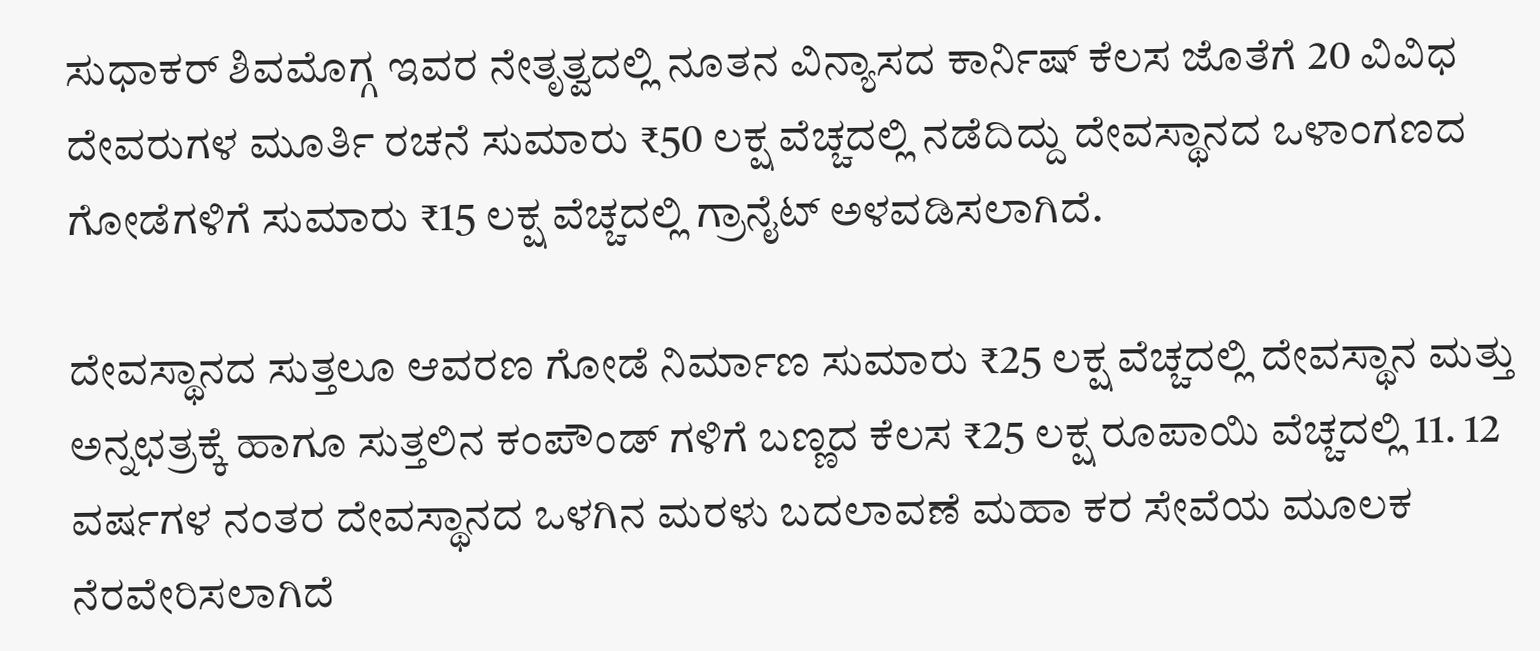ಸುಧಾಕ‌ರ್ ಶಿವಮೊಗ್ಗ ಇವರ ನೇತೃತ್ವದಲ್ಲಿ ನೂತನ ವಿನ್ಯಾಸದ ಕಾರ್ನಿಷ್ ಕೆಲಸ ಜೊತೆಗೆ 20 ವಿವಿಧ ದೇವರುಗಳ ಮೂರ್ತಿ ರಚನೆ ಸುಮಾರು ₹50 ಲಕ್ಷ ವೆಚ್ಚದಲ್ಲಿ ನಡೆದಿದ್ದು ದೇವಸ್ಥಾನದ ಒಳಾಂಗಣದ ಗೋಡೆಗಳಿಗೆ ಸುಮಾರು ₹15 ಲಕ್ಷ ವೆಚ್ಚದಲ್ಲಿ ಗ್ರಾನೈಟ್ ಅಳವಡಿಸಲಾಗಿದೆ.

ದೇವಸ್ಥಾನದ ಸುತ್ತಲೂ ಆವರಣ ಗೋಡೆ ನಿರ್ಮಾಣ ಸುಮಾರು ₹25 ಲಕ್ಷ ವೆಚ್ಚದಲ್ಲಿ ದೇವಸ್ಥಾನ ಮತ್ತು ಅನ್ನಛತ್ರಕ್ಕೆ ಹಾಗೂ ಸುತ್ತಲಿನ ಕಂಪೌಂಡ್ ಗಳಿಗೆ ಬಣ್ಣದ ಕೆಲಸ ₹25 ಲಕ್ಷ ರೂಪಾಯಿ ವೆಚ್ಚದಲ್ಲಿ 11. 12 ವರ್ಷಗಳ ನಂತರ ದೇವಸ್ಥಾನದ ಒಳಗಿನ ಮರಳು ಬದಲಾವಣೆ ಮಹಾ ಕರ ಸೇವೆಯ ಮೂಲಕ ನೆರವೇರಿಸಲಾಗಿದೆ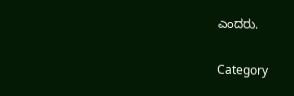ಎಂದರು.

Category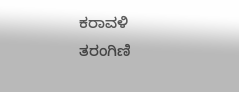ಕರಾವಳಿ ತರಂಗಿಣಿ